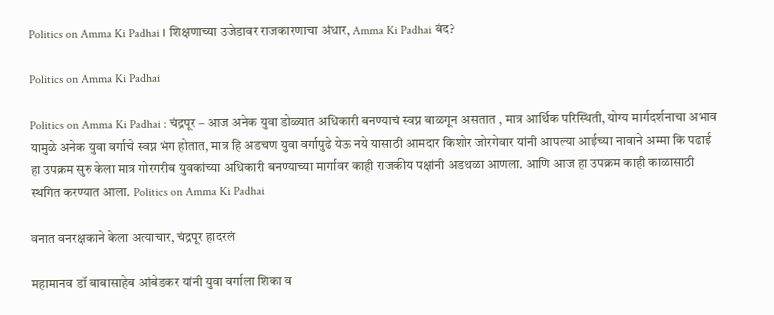Politics on Amma Ki Padhai । शिक्षणाच्या उजेडावर राजकारणाचा अंधार, Amma Ki Padhai बंद?

Politics on Amma Ki Padhai

Politics on Amma Ki Padhai : चंद्रपूर – आज अनेक युवा डोळ्यात अधिकारी बनण्याचं स्वप्न बाळगून असतात , मात्र आर्थिक परिस्थिती, योग्य मार्गदर्शनाचा अभाव यामुळे अनेक युवा वर्गाचे स्वप्न भंग होतात, मात्र हि अडचण युवा वर्गापुढे येऊ नये यासाठी आमदार किशोर जोरगेवार यांनी आपल्या आईच्या नावाने अम्मा कि पढाई हा उपक्रम सुरु केला मात्र गोरगरीब युवकांच्या अधिकारी बनण्याच्या मार्गावर काही राजकीय पक्षांनी अडथळा आणला. आणि आज हा उपक्रम काही काळासाठी स्थगित करण्यात आला. Politics on Amma Ki Padhai

वनात वनरक्षकाने केला अत्याचार, चंद्रपूर हादरलं

महामानव डॉ बाबासाहेब आंबेडकर यांनी युवा वर्गाला शिका व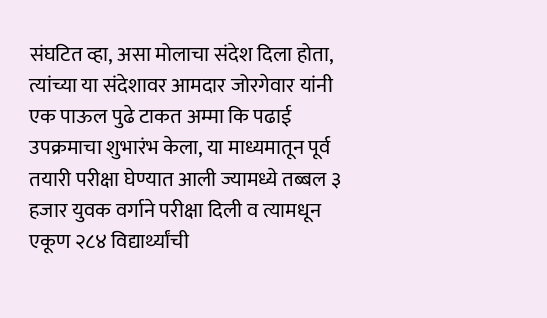संघटित व्हा, असा मोलाचा संदेश दिला होता, त्यांच्या या संदेशावर आमदार जोरगेवार यांनी एक पाऊल पुढे टाकत अम्मा कि पढाई उपक्रमाचा शुभारंभ केला, या माध्यमातून पूर्व तयारी परीक्षा घेण्यात आली ज्यामध्ये तब्बल ३ हजार युवक वर्गाने परीक्षा दिली व त्यामधून एकूण २८४ विद्यार्थ्यांची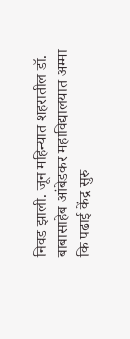निवड झाली. जून महिन्यात शहरातील डॉ. बाबासाहेब आंबेडकर महाविद्यालयात अम्मा कि पढाई केंद्र सुरु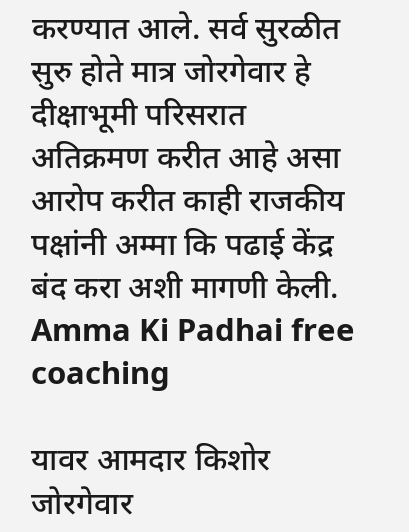करण्यात आले. सर्व सुरळीत सुरु होते मात्र जोरगेवार हे दीक्षाभूमी परिसरात अतिक्रमण करीत आहे असा आरोप करीत काही राजकीय पक्षांनी अम्मा कि पढाई केंद्र बंद करा अशी मागणी केली. Amma Ki Padhai free coaching

यावर आमदार किशोर जोरगेवार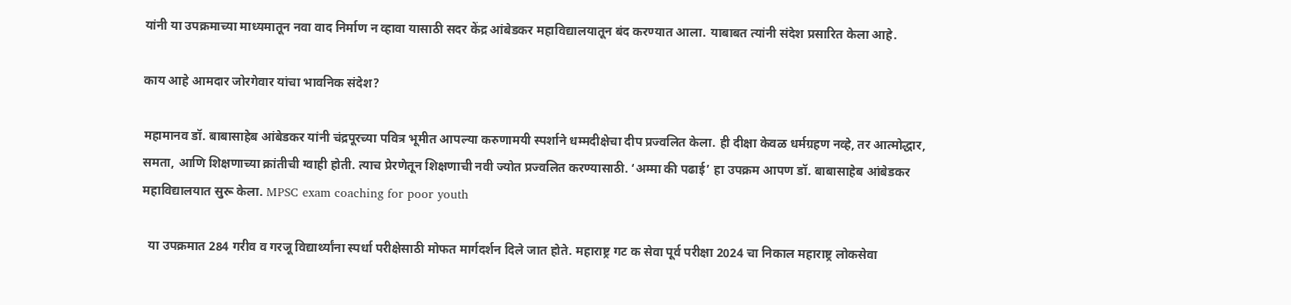यांनी या उपक्रमाच्या माध्यमातून नवा वाद निर्माण न व्हावा यासाठी सदर केंद्र आंबेडकर महाविद्यालयातून बंद करण्यात आला. याबाबत त्यांनी संदेश प्रसारित केला आहे.

काय आहे आमदार जोरगेवार यांचा भावनिक संदेश?

महामानव डॉ. बाबासाहेब आंबेडकर यांनी चंद्रपूरच्या पवित्र भूमीत आपल्या करुणामयी स्पर्शाने धम्मदीक्षेचा दीप प्रज्वलित केला. ही दीक्षा केवळ धर्मग्रहण नव्हे, तर आत्मोद्धार, समता, आणि शिक्षणाच्या क्रांतीची ग्वाही होती. त्याच प्रेरणेतून शिक्षणाची नवी ज्योत प्रज्वलित करण्यासाठी. ‘अम्मा की पढाई’ हा उपक्रम आपण डॉ. बाबासाहेब आंबेडकर महाविद्यालयात सुरू केला. MPSC exam coaching for poor youth

  या उपक्रमात 284 गरीव व गरजू विद्यार्थ्यांना स्पर्धा परीक्षेसाठी मोफत मार्गदर्शन दिले जात होते. महाराष्ट्र गट क सेवा पूर्व परीक्षा 2024 चा निकाल महाराष्ट्र लोकसेवा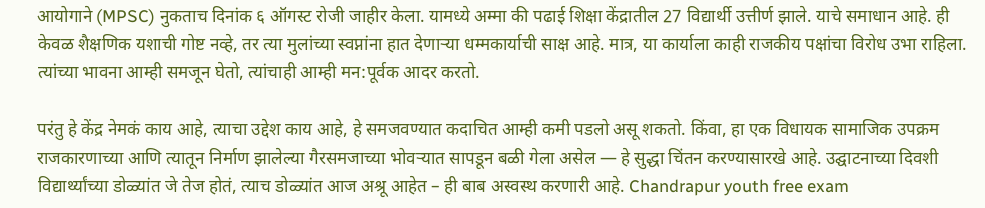आयोगाने (MPSC) नुकताच दिनांक ६ ऑगस्ट रोजी जाहीर केला. यामध्ये अम्मा की पढाई शिक्षा केंद्रातील 27 विद्यार्थी उत्तीर्ण झाले. याचे समाधान आहे. ही केवळ शैक्षणिक यशाची गोष्ट नव्हे, तर त्या मुलांच्या स्वप्नांना हात देणाऱ्या धम्मकार्याची साक्ष आहे. मात्र, या कार्याला काही राजकीय पक्षांचा विरोध उभा राहिला. त्यांच्या भावना आम्ही समजून घेतो, त्यांचाही आम्ही मन:पूर्वक आदर करतो.

परंतु हे केंद्र नेमकं काय आहे, त्याचा उद्देश काय आहे, हे समजवण्यात कदाचित आम्ही कमी पडलो असू शकतो. किंवा, हा एक विधायक सामाजिक उपक्रम राजकारणाच्या आणि त्यातून निर्माण झालेल्या गैरसमजाच्या भोवऱ्यात सापडून बळी गेला असेल — हे सुद्धा चिंतन करण्यासारखे आहे. उद्घाटनाच्या दिवशी विद्यार्थ्यांच्या डोळ्यांत जे तेज होतं, त्याच डोळ्यांत आज अश्रू आहेत – ही बाब अस्वस्थ करणारी आहे. Chandrapur youth free exam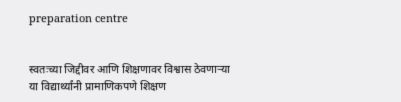preparation centre


स्वतःच्या जिद्दीवर आणि शिक्षणावर विश्वास ठेवणाऱ्या या विद्यार्थ्यांनी प्रामाणिकपणे शिक्षण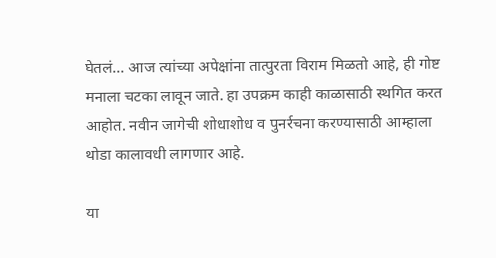घेतलं… आज त्यांच्या अपेक्षांना तात्पुरता विराम मिळतो आहे, ही गोष्ट मनाला चटका लावून जाते. हा उपक्रम काही काळासाठी स्थगित करत आहोत. नवीन जागेची शोधाशोध व पुनर्रचना करण्यासाठी आम्हाला थोडा कालावधी लागणार आहे.

या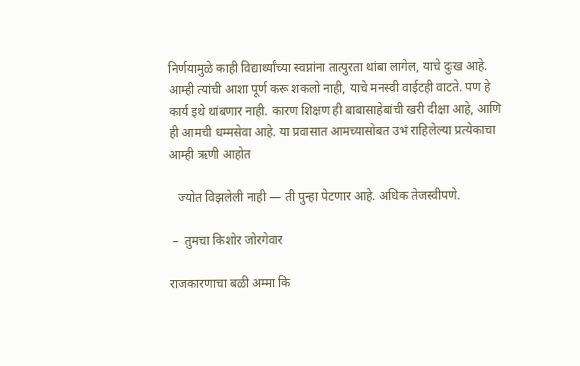निर्णयामुळे काही विद्यार्थ्यांच्या स्वप्नांना तात्पुरता थांबा लागेल, याचे दुःख आहे. आम्ही त्यांची आशा पूर्ण करू शकलो नाही, याचे मनस्वी वाईटही वाटते. पण हे कार्य इथे थांबणार नाही. कारण शिक्षण ही बाबासाहेबांची खरी दीक्षा आहे, आणि ही आमची धम्मसेवा आहे. या प्रवासात आमच्यासोबत उभं राहिलेल्या प्रत्येकाचा आम्ही ऋणी आहोत

   ज्योत विझलेली नाही — ती पुन्हा पेटणार आहे. अधिक तेजस्वीपणे.

 –  तुमचा किशोर जोरगेवार

राजकारणाचा बळी अम्मा कि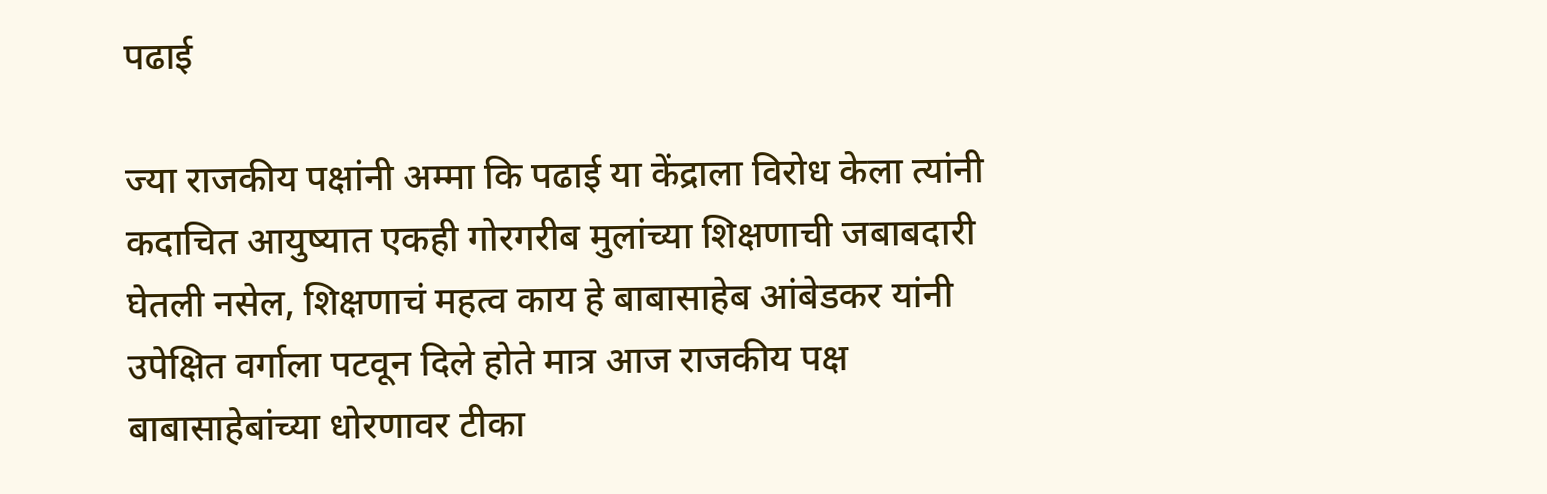पढाई

ज्या राजकीय पक्षांनी अम्मा कि पढाई या केंद्राला विरोध केला त्यांनी कदाचित आयुष्यात एकही गोरगरीब मुलांच्या शिक्षणाची जबाबदारी घेतली नसेल, शिक्षणाचं महत्व काय हे बाबासाहेब आंबेडकर यांनी उपेक्षित वर्गाला पटवून दिले होते मात्र आज राजकीय पक्ष बाबासाहेबांच्या धोरणावर टीका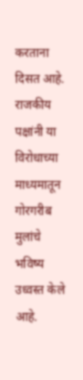करताना दिसत आहे. राजकीय पक्षांनी या विरोधाच्या माध्यमातून गोरगरीब मुलांचे भविष्य उध्वस्त केले आहे.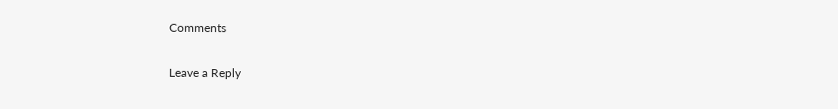Comments

Leave a Reply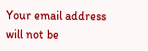Your email address will not be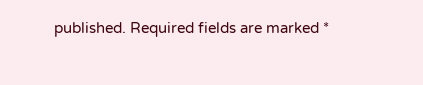published. Required fields are marked *